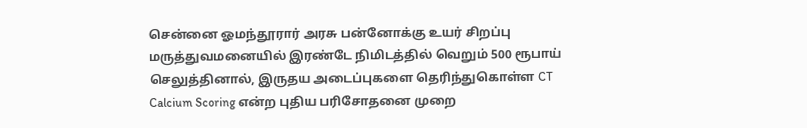சென்னை ஓமந்தூரார் அரசு பன்னோக்கு உயர் சிறப்பு மருத்துவமனையில் இரண்டே நிமிடத்தில் வெறும் 500 ரூபாய் செலுத்தினால், இருதய அடைப்புகளை தெரிந்துகொள்ள CT Calcium Scoring என்ற புதிய பரிசோதனை முறை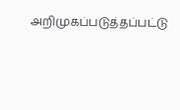அறிமுகப்படுத்தப்பட்டு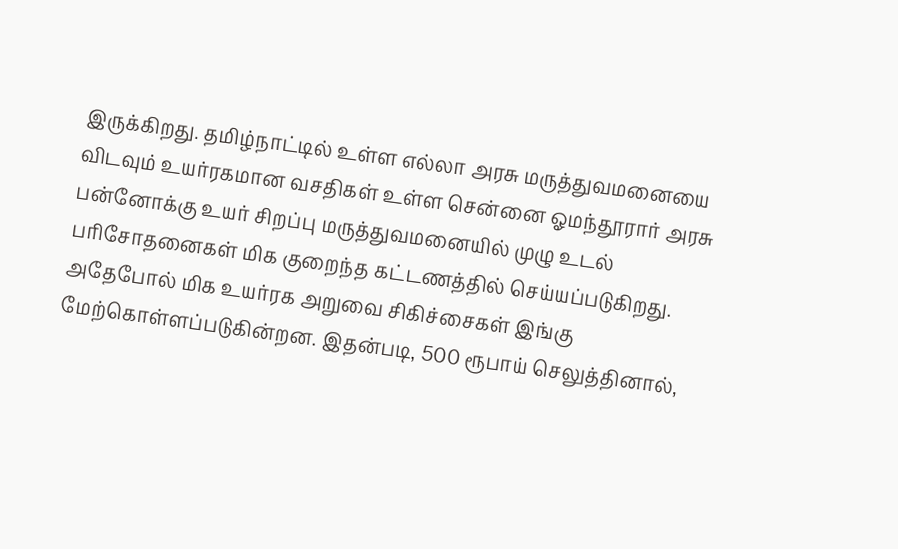இருக்கிறது. தமிழ்நாட்டில் உள்ள எல்லா அரசு மருத்துவமனையை விடவும் உயர்ரகமான வசதிகள் உள்ள சென்னை ஓமந்தூரார் அரசு பன்னோக்கு உயர் சிறப்பு மருத்துவமனையில் முழு உடல் பரிசோதனைகள் மிக குறைந்த கட்டணத்தில் செய்யப்படுகிறது.
அதேபோல் மிக உயர்ரக அறுவை சிகிச்சைகள் இங்கு மேற்கொள்ளப்படுகின்றன. இதன்படி, 500 ரூபாய் செலுத்தினால்,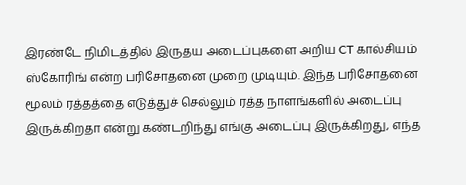இரண்டே நிமிடத்தில் இருதய அடைப்புகளை அறிய CT கால்சியம் ஸ்கோரிங் என்ற பரிசோதனை முறை முடியும். இந்த பரிசோதனை மூலம் ரத்தத்தை எடுத்துச் செல்லும் ரத்த நாளங்களில் அடைப்பு இருக்கிறதா என்று கண்டறிந்து எங்கு அடைப்பு இருக்கிறது, எந்த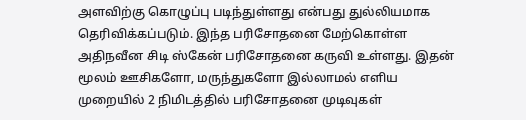அளவிற்கு கொழுப்பு படிந்துள்ளது என்பது துல்லியமாக தெரிவிக்கப்படும். இந்த பரிசோதனை மேற்கொள்ள அதிநவீன சிடி ஸ்கேன் பரிசோதனை கருவி உள்ளது. இதன் மூலம் ஊசிகளோ, மருந்துகளோ இல்லாமல் எளிய முறையில் 2 நிமிடத்தில் பரிசோதனை முடிவுகள்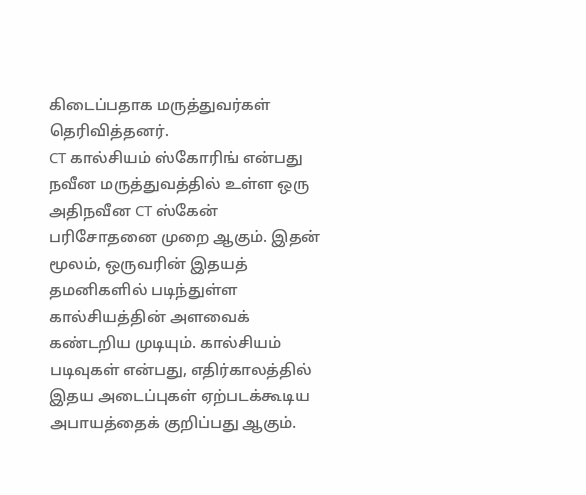கிடைப்பதாக மருத்துவர்கள் தெரிவித்தனர்.
CT கால்சியம் ஸ்கோரிங் என்பது நவீன மருத்துவத்தில் உள்ள ஒரு அதிநவீன CT ஸ்கேன் பரிசோதனை முறை ஆகும். இதன் மூலம், ஒருவரின் இதயத் தமனிகளில் படிந்துள்ள கால்சியத்தின் அளவைக் கண்டறிய முடியும். கால்சியம் படிவுகள் என்பது, எதிர்காலத்தில் இதய அடைப்புகள் ஏற்படக்கூடிய அபாயத்தைக் குறிப்பது ஆகும்.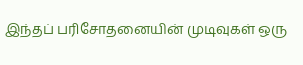இந்தப் பரிசோதனையின் முடிவுகள் ஒரு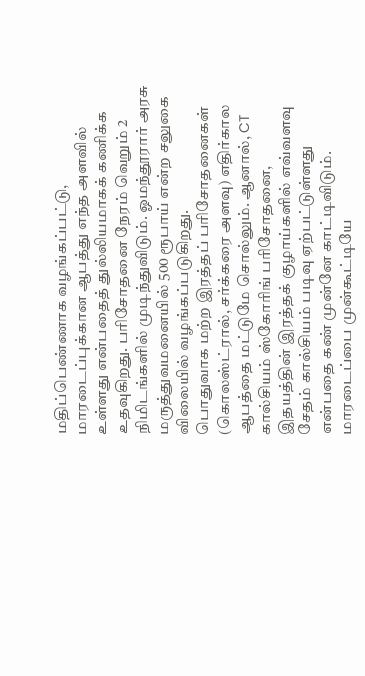மதிப்பெண்ணாக வழங்கப்பட்டு, மாரடைப்புக்கான ஆபத்து எந்த அளவில் உள்ளது என்பதைத் துல்லியமாகக் கணிக்க உதவுகிறது. பரிசோதனை நேரம் வெறும் 2 நிமிடங்களில் முடிந்துவிடும். ஓமந்தூரார் அரசு மருத்துவமனையில் 500 ரூபாய் என்ற சலுகை விலையில் வழங்கப்படுகிறது.
பொதுவாக மற்ற இரத்தப் பரிசோதனைகள் (கொலஸ்ட்ரால், சர்க்கரை அளவு) எதிர்கால ஆபத்தை மட்டுமே சொல்லும். ஆனால், CT கால்சியம் ஸ்கோரிங் பரிசோதனை, இதயத்தின் இரத்தக் குழாய்களில் எவ்வளவு சேதம் கால்சியம் படிவு ஏற்பட்டுள்ளது என்பதை கண் முன்னே காட்டிவிடும். மாரடைப்பை முன்கூட்டியே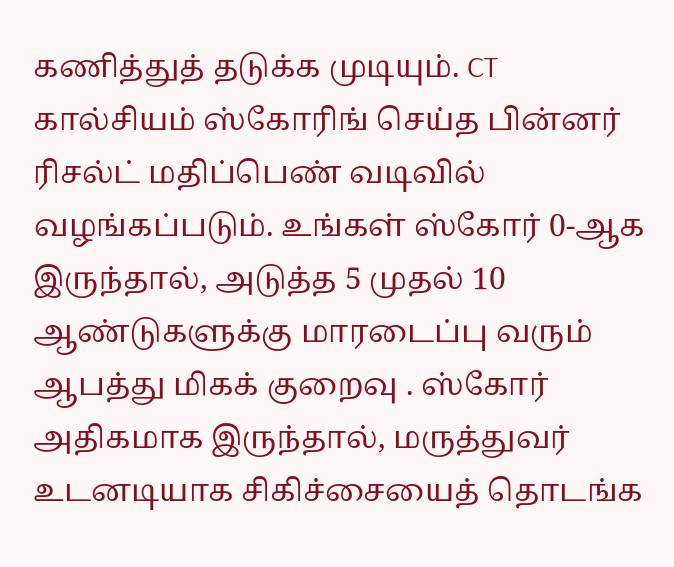கணித்துத் தடுக்க முடியும். CT கால்சியம் ஸ்கோரிங் செய்த பின்னர் ரிசல்ட் மதிப்பெண் வடிவில் வழங்கப்படும். உங்கள் ஸ்கோர் 0-ஆக இருந்தால், அடுத்த 5 முதல் 10 ஆண்டுகளுக்கு மாரடைப்பு வரும் ஆபத்து மிகக் குறைவு . ஸ்கோர் அதிகமாக இருந்தால், மருத்துவர் உடனடியாக சிகிச்சையைத் தொடங்க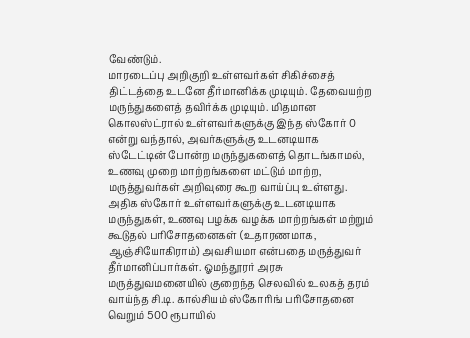வேண்டும்.
மாரடைப்பு அறிகுறி உள்ளவர்கள் சிகிச்சைத் திட்டத்தை உடனே தீர்மானிக்க முடியும். தேவையற்ற மருந்துகளைத் தவிர்க்க முடியும். மிதமான கொலஸ்ட்ரால் உள்ளவர்களுக்கு இந்த ஸ்கோர் 0 என்று வந்தால், அவர்களுக்கு உடனடியாக ஸ்டேட்டின் போன்ற மருந்துகளைத் தொடங்காமல், உணவு முறை மாற்றங்களை மட்டும் மாற்ற, மருத்துவர்கள் அறிவுரை கூற வாய்ப்பு உள்ளது. அதிக ஸ்கோர் உள்ளவர்களுக்கு உடனடியாக மருந்துகள், உணவு பழக்க வழக்க மாற்றங்கள் மற்றும் கூடுதல் பரிசோதனைகள் (உதாரணமாக, ஆஞ்சியோகிராம்) அவசியமா என்பதை மருத்துவர் தீர்மானிப்பார்கள். ஓமந்தூரர் அரசு மருத்துவமனையில் குறைந்த செலவில் உலகத் தரம் வாய்ந்த சி.டி. கால்சியம் ஸ்கோரிங் பரிசோதனை வெறும் 500 ரூபாயில்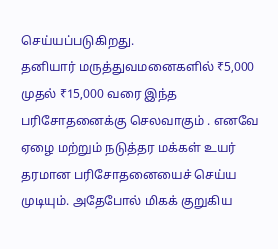செய்யப்படுகிறது.
தனியார் மருத்துவமனைகளில் ₹5,000 முதல் ₹15,000 வரை இந்த பரிசோதனைக்கு செலவாகும் . எனவே ஏழை மற்றும் நடுத்தர மக்கள் உயர் தரமான பரிசோதனையைச் செய்ய முடியும். அதேபோல் மிகக் குறுகிய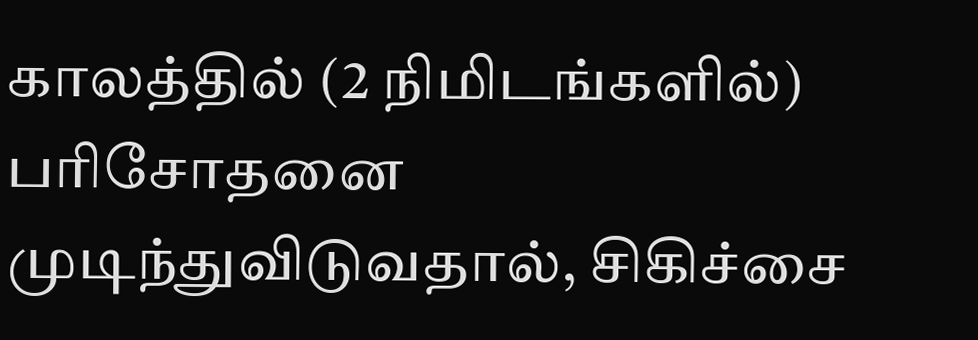காலத்தில் (2 நிமிடங்களில்) பரிசோதனை முடிந்துவிடுவதால், சிகிச்சை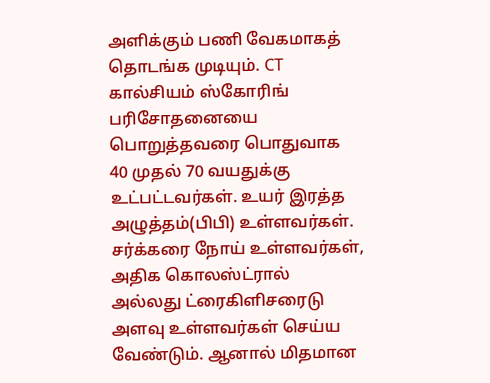அளிக்கும் பணி வேகமாகத் தொடங்க முடியும். CT கால்சியம் ஸ்கோரிங் பரிசோதனையை பொறுத்தவரை பொதுவாக 40 முதல் 70 வயதுக்கு உட்பட்டவர்கள். உயர் இரத்த அழுத்தம்(பிபி) உள்ளவர்கள். சர்க்கரை நோய் உள்ளவர்கள், அதிக கொலஸ்ட்ரால் அல்லது ட்ரைகிளிசரைடு அளவு உள்ளவர்கள் செய்ய வேண்டும். ஆனால் மிதமான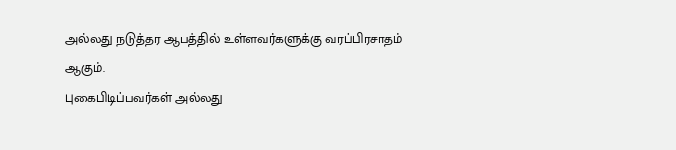அல்லது நடுத்தர ஆபத்தில் உள்ளவர்களுக்கு வரப்பிரசாதம் ஆகும்.
புகைபிடிப்பவர்கள் அல்லது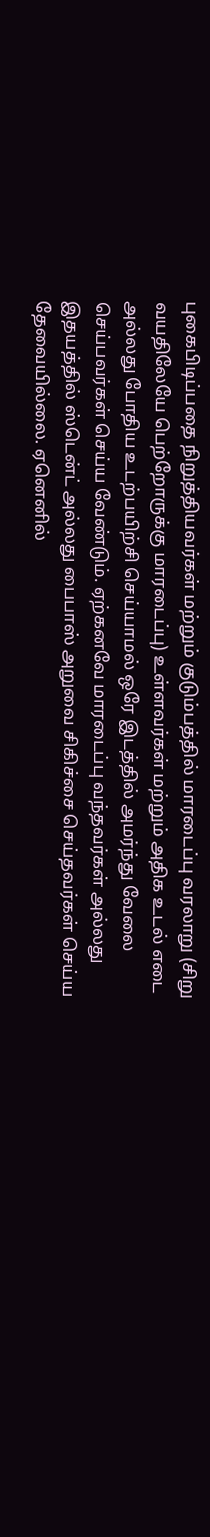புகைபிடிப்பதை நிறுத்தியவர்கள் மற்றும் குடும்பத்தில் மாரடைப்பு வரலாறு (சிறு வயதிலேயே பெற்றோருக்கு மாரடைப்பு) உள்ளவர்கள் மற்றும் அதிக உடல் எடை அல்லது போதிய உடற்பயிற்சி செய்யாமல் ஒரே இடத்தில் அமர்ந்து வேலை செய்பவர்கள் செய்ய வேண்டும். ஏற்கனவே மாரடைப்பு வந்தவர்கள் அல்லது இதயத்தில் ஸ்டென்ட் அல்லது பைபாஸ் அறுவை சிகிச்சை செய்தவர்கள் செய்ய தேவையில்லை. ஏனெனில்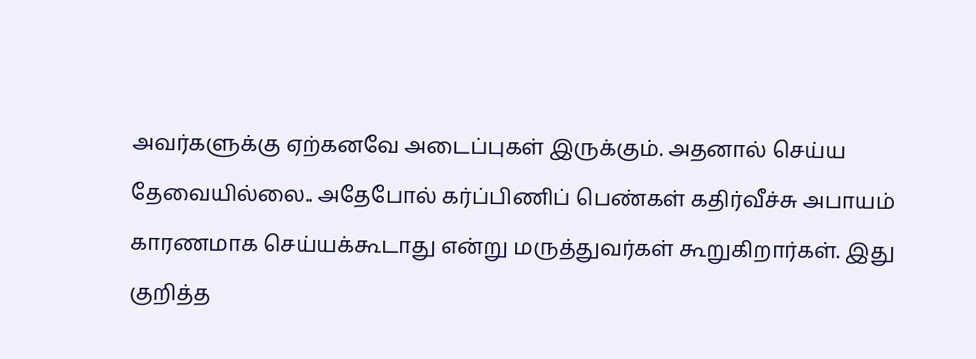அவர்களுக்கு ஏற்கனவே அடைப்புகள் இருக்கும். அதனால் செய்ய தேவையில்லை.. அதேபோல் கர்ப்பிணிப் பெண்கள் கதிர்வீச்சு அபாயம் காரணமாக செய்யக்கூடாது என்று மருத்துவர்கள் கூறுகிறார்கள். இது குறித்த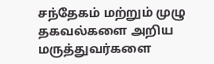சந்தேகம் மற்றும் முழு தகவல்களை அறிய மருத்துவர்களை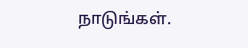நாடுங்கள்.